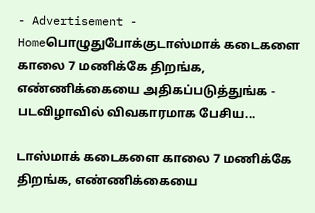- Advertisement -
Homeபொழுதுபோக்குடாஸ்மாக் கடைகளை காலை 7 மணிக்கே திறங்க, எண்ணிக்கையை அதிகப்படுத்துங்க - படவிழாவில் விவகாரமாக பேசிய...

டாஸ்மாக் கடைகளை காலை 7 மணிக்கே திறங்க, எண்ணிக்கையை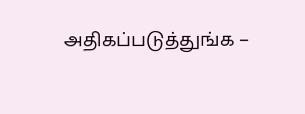அதிகப்படுத்துங்க –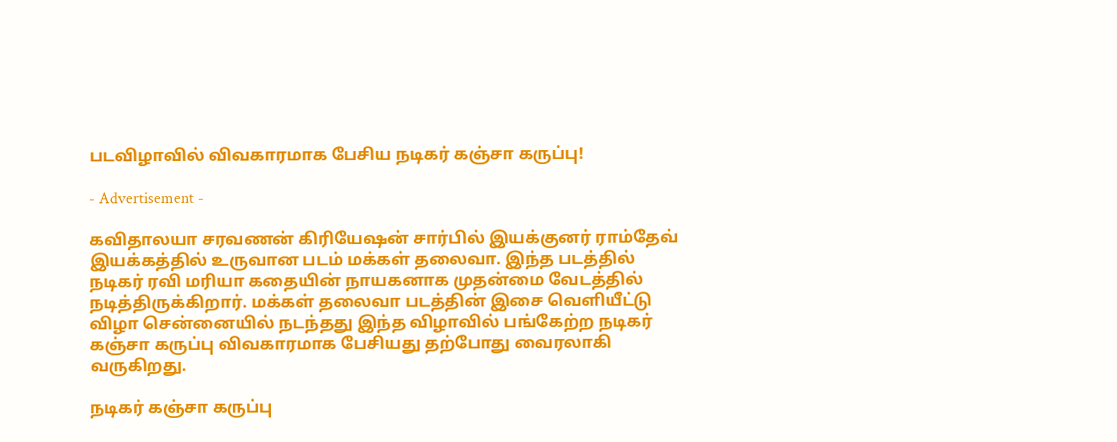படவிழாவில் விவகாரமாக பேசிய நடிகர் கஞ்சா கருப்பு!

- Advertisement -

கவிதாலயா சரவணன் கிரியேஷன் சார்பில் இயக்குனர் ராம்தேவ் இயக்கத்தில் உருவான படம் மக்கள் தலைவா. இந்த படத்தில் நடிகர் ரவி மரியா கதையின் நாயகனாக முதன்மை வேடத்தில் நடித்திருக்கிறார். மக்கள் தலைவா படத்தின் இசை வெளியீட்டு விழா சென்னையில் நடந்தது இந்த விழாவில் பங்கேற்ற நடிகர் கஞ்சா கருப்பு விவகாரமாக பேசியது தற்போது வைரலாகி வருகிறது.

நடிகர் கஞ்சா கருப்பு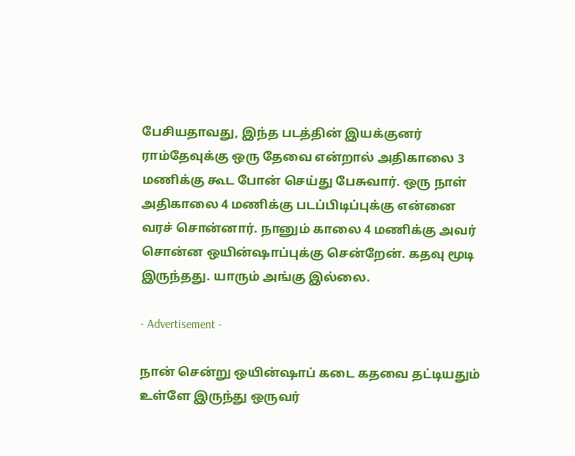பேசியதாவது, இந்த படத்தின் இயக்குனர் ராம்தேவுக்கு ஒரு தேவை என்றால் அதிகாலை 3 மணிக்கு கூட போன் செய்து பேசுவார். ஒரு நாள் அதிகாலை 4 மணிக்கு படப்பிடிப்புக்கு என்னை வரச் சொன்னார். நானும் காலை 4 மணிக்கு அவர் சொன்ன ஒயின்ஷாப்புக்கு சென்றேன். கதவு மூடி இருந்தது. யாரும் அங்கு இல்லை.

- Advertisement -

நான் சென்று ஒயின்ஷாப் கடை கதவை தட்டியதும் உள்ளே இருந்து ஒருவர்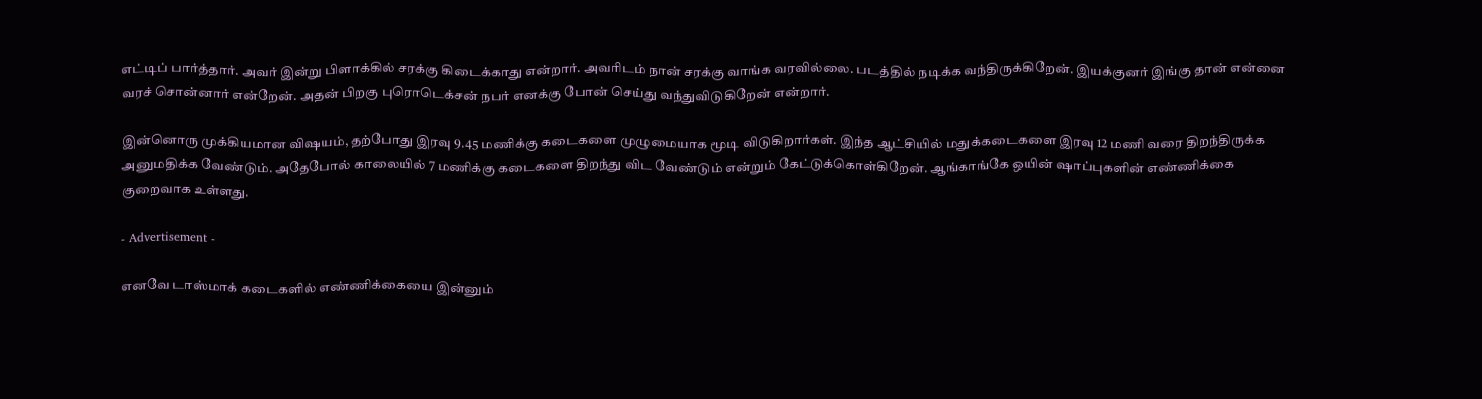எட்டிப் பார்த்தார். அவர் இன்று பிளாக்கில் சரக்கு கிடைக்காது என்றார். அவரிடம் நான் சரக்கு வாங்க வரவில்லை. படத்தில் நடிக்க வந்திருக்கிறேன். இயக்குனர் இங்கு தான் என்னை வரச் சொன்னார் என்றேன். அதன் பிறகு புரொடெக்சன் நபர் எனக்கு போன் செய்து வந்துவிடுகிறேன் என்றார்.

இன்னொரு முக்கியமான விஷயம், தற்போது இரவு 9.45 மணிக்கு கடைகளை முழுமையாக மூடி விடுகிறார்கள். இந்த ஆட்சியில் மதுக்கடைகளை இரவு 12 மணி வரை திறந்திருக்க அனுமதிக்க வேண்டும். அதேபோல் காலையில் 7 மணிக்கு கடைகளை திறந்து விட வேண்டும் என்றும் கேட்டுக்கொள்கிறேன். ஆங்காங்கே ஒயின் ஷாப்புகளின் எண்ணிக்கை குறைவாக உள்ளது.

- Advertisement -

எனவே டாஸ்மாக் கடைகளில் எண்ணிக்கையை இன்னும்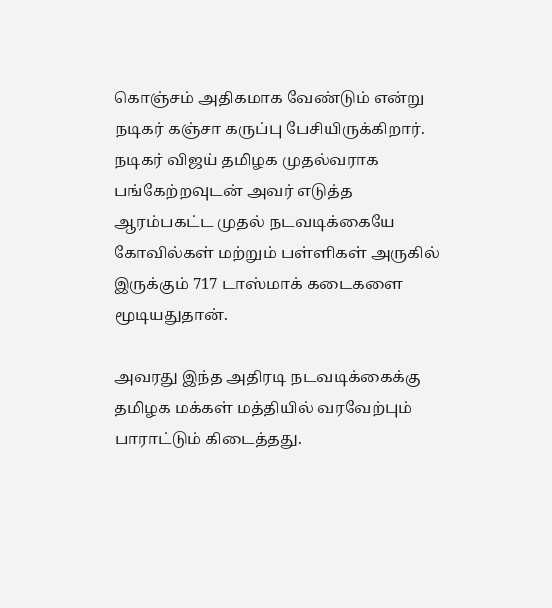கொஞ்சம் அதிகமாக வேண்டும் என்று நடிகர் கஞ்சா கருப்பு பேசியிருக்கிறார். நடிகர் விஜய் தமிழக முதல்வராக பங்கேற்றவுடன் அவர் எடுத்த ஆரம்பகட்ட முதல் நடவடிக்கையே கோவில்கள் மற்றும் பள்ளிகள் அருகில் இருக்கும் 717 டாஸ்மாக் கடைகளை மூடியதுதான்.

அவரது இந்த அதிரடி நடவடிக்கைக்கு தமிழக மக்கள் மத்தியில் வரவேற்பும் பாராட்டும் கிடைத்தது.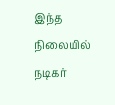இந்த நிலையில் நடிகர்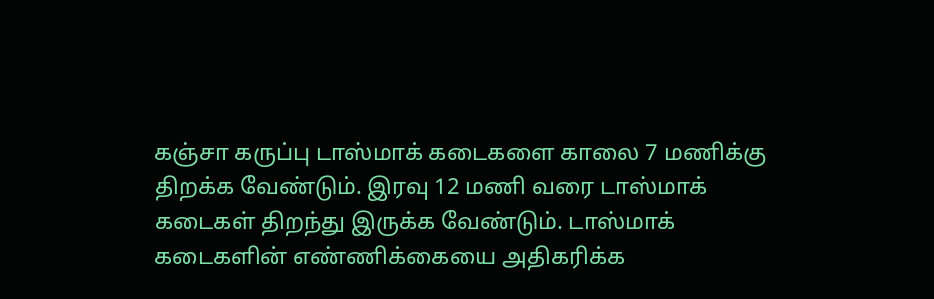கஞ்சா கருப்பு டாஸ்மாக் கடைகளை காலை 7 மணிக்கு திறக்க வேண்டும். இரவு 12 மணி வரை டாஸ்மாக் கடைகள் திறந்து இருக்க வேண்டும். டாஸ்மாக் கடைகளின் எண்ணிக்கையை அதிகரிக்க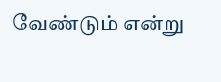வேண்டும் என்று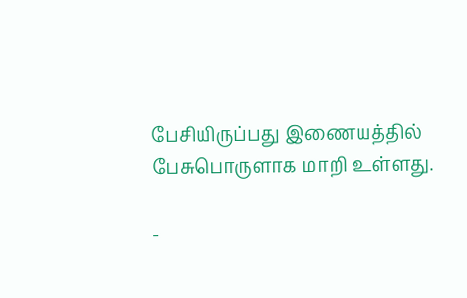பேசியிருப்பது இணையத்தில் பேசுபொருளாக மாறி உள்ளது.

-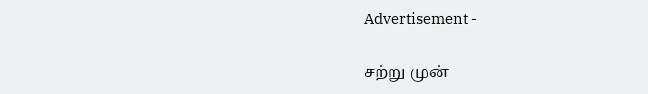Advertisement -

சற்று முன்